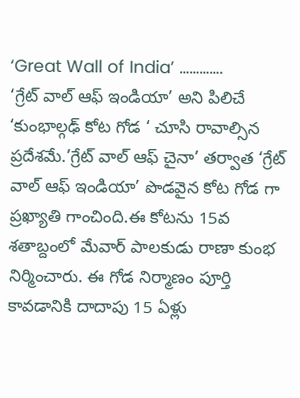‘Great Wall of India’ ………….
‘గ్రేట్ వాల్ ఆఫ్ ఇండియా’ అని పిలిచే ‘కుంభాల్గఢ్ కోట గోడ ‘ చూసి రావాల్సిన ప్రదేశమే.’గ్రేట్ వాల్ ఆఫ్ చైనా’ తర్వాత ‘గ్రేట్ వాల్ ఆఫ్ ఇండియా’ పొడవైన కోట గోడ గా ప్రఖ్యాతి గాంచింది.ఈ కోటను 15వ శతాబ్దంలో మేవార్ పాలకుడు రాణా కుంభ నిర్మించారు. ఈ గోడ నిర్మాణం పూర్తి కావడానికి దాదాపు 15 ఏళ్లు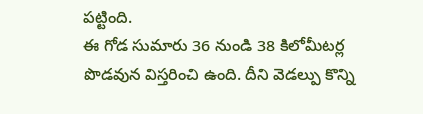పట్టింది.
ఈ గోడ సుమారు 36 నుండి 38 కిలోమీటర్ల పొడవున విస్తరించి ఉంది. దీని వెడల్పు కొన్ని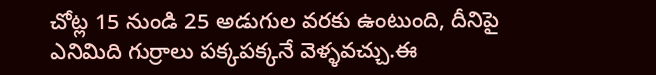చోట్ల 15 నుండి 25 అడుగుల వరకు ఉంటుంది, దీనిపై ఎనిమిది గుర్రాలు పక్కపక్కనే వెళ్ళవచ్చు.ఈ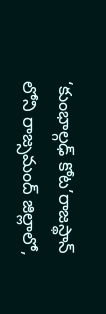‘కుంభాల్గఢ్ కోట’రాజస్థాన్ లోని రాజ్సమంద్ జిల్లాలో,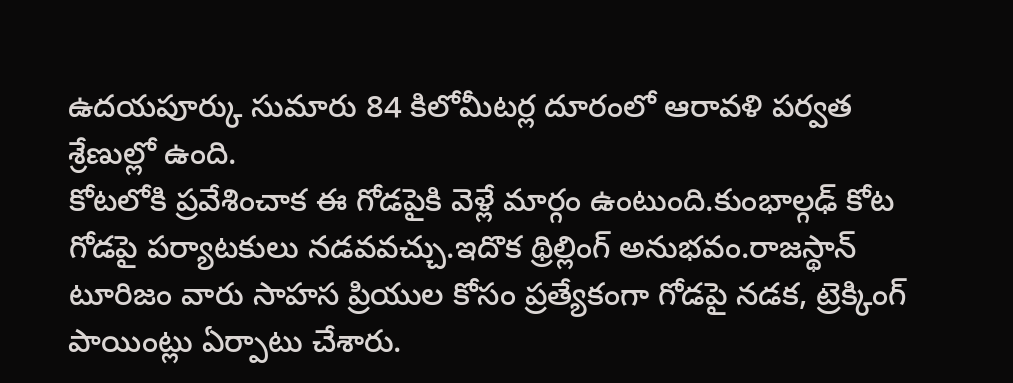ఉదయపూర్కు సుమారు 84 కిలోమీటర్ల దూరంలో ఆరావళి పర్వత శ్రేణుల్లో ఉంది.
కోటలోకి ప్రవేశించాక ఈ గోడపైకి వెళ్లే మార్గం ఉంటుంది.కుంభాల్గఢ్ కోట గోడపై పర్యాటకులు నడవవచ్చు.ఇదొక థ్రిల్లింగ్ అనుభవం.రాజస్థాన్ టూరిజం వారు సాహస ప్రియుల కోసం ప్రత్యేకంగా గోడపై నడక, ట్రెక్కింగ్ పాయింట్లు ఏర్పాటు చేశారు.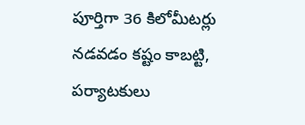పూర్తిగా 36 కిలోమీటర్లు నడవడం కష్టం కాబట్టి, పర్యాటకులు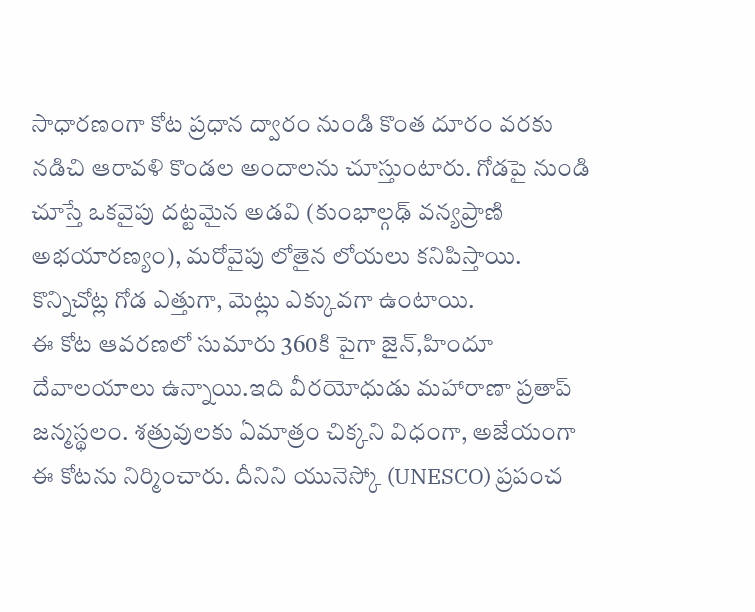సాధారణంగా కోట ప్రధాన ద్వారం నుండి కొంత దూరం వరకు నడిచి ఆరావళి కొండల అందాలను చూస్తుంటారు. గోడపై నుండి చూస్తే ఒకవైపు దట్టమైన అడవి (కుంభాల్గఢ్ వన్యప్రాణి అభయారణ్యం), మరోవైపు లోతైన లోయలు కనిపిస్తాయి. కొన్నిచోట్ల గోడ ఎత్తుగా, మెట్లు ఎక్కువగా ఉంటాయి.
ఈ కోట ఆవరణలో సుమారు 360కి పైగా జైన్,హిందూ దేవాలయాలు ఉన్నాయి.ఇది వీరయోధుడు మహారాణా ప్రతాప్ జన్మస్థలం. శత్రువులకు ఏమాత్రం చిక్కని విధంగా, అజేయంగా ఈ కోటను నిర్మించారు. దీనిని యునెస్కో (UNESCO) ప్రపంచ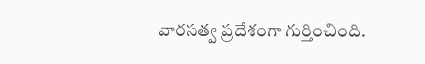వారసత్వ ప్రదేశంగా గుర్తించింది.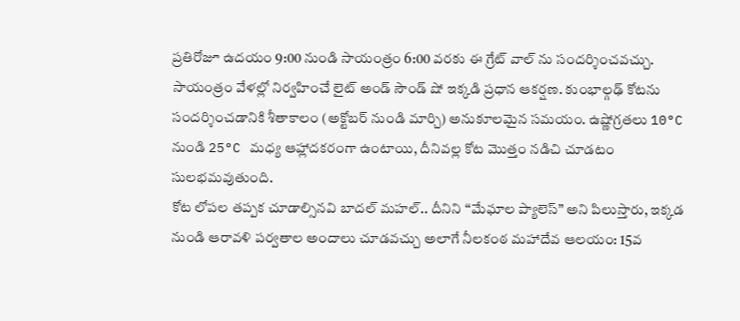ప్రతిరోజూ ఉదయం 9:00 నుండి సాయంత్రం 6:00 వరకు ఈ గ్రేట్ వాల్ ను సందర్శించవచ్చు. సాయంత్రం వేళల్లో నిర్వహించే లైట్ అండ్ సౌండ్ షో ఇక్కడి ప్రధాన ఆకర్షణ. కుంభాల్గఢ్ కోటను సందర్శించడానికి శీతాకాలం (అక్టోబర్ నుండి మార్చి) అనుకూలమైన సమయం. ఉష్ణోగ్రతలు 10°C నుండి 25°C మధ్య ఆహ్లాదకరంగా ఉంటాయి, దీనివల్ల కోట మొత్తం నడిచి చూడటం సులభమవుతుంది.
కోట లోపల తప్పక చూడాల్సినవి బాదల్ మహల్.. దీనిని “మేఘాల ప్యాలెస్” అని పిలుస్తారు, ఇక్కడ నుండి ఆరావళి పర్వతాల అందాలు చూడవచ్చు అలాగే నీలకంఠ మహాదేవ ఆలయం: 15వ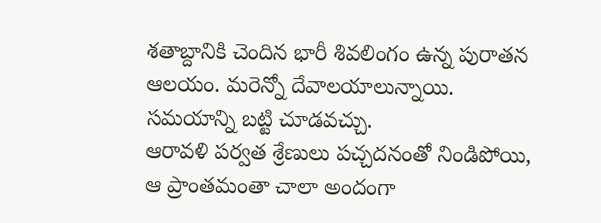శతాబ్దానికి చెందిన భారీ శివలింగం ఉన్న పురాతన ఆలయం. మరెన్నో దేవాలయాలున్నాయి. సమయాన్ని బట్టి చూడవచ్చు.
ఆరావళి పర్వత శ్రేణులు పచ్చదనంతో నిండిపోయి, ఆ ప్రాంతమంతా చాలా అందంగా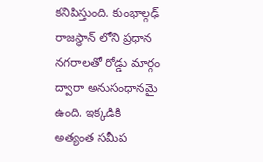కనిపిస్తుంది. కుంభాల్గఢ్ రాజస్థాన్ లోని ప్రధాన నగరాలతో రోడ్డు మార్గం ద్వారా అనుసంధానమై ఉంది. ఇక్కడికి అత్యంత సమీప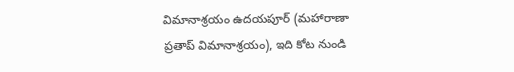విమానాశ్రయం ఉదయపూర్ (మహారాణా ప్రతాప్ విమానాశ్రయం), ఇది కోట నుండి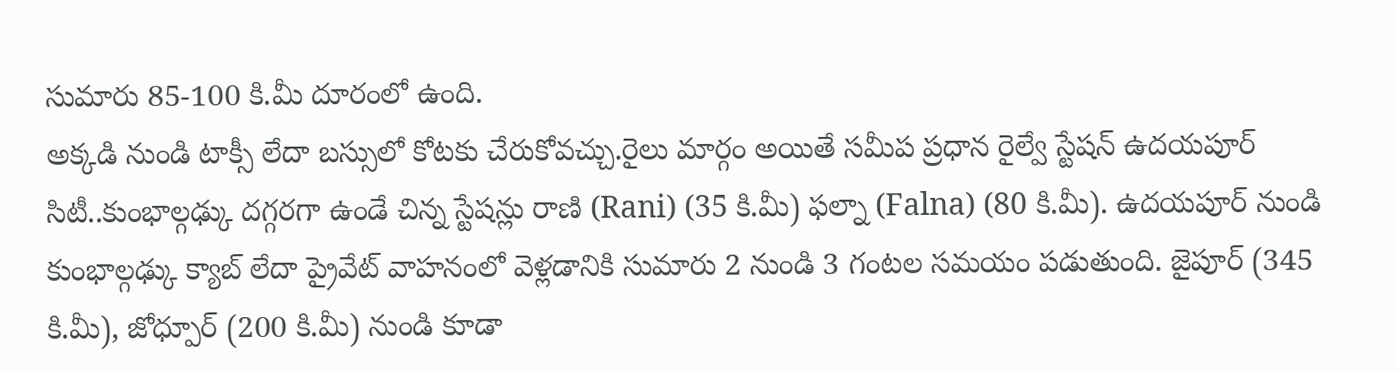సుమారు 85-100 కి.మీ దూరంలో ఉంది.
అక్కడి నుండి టాక్సీ లేదా బస్సులో కోటకు చేరుకోవచ్చు.రైలు మార్గం అయితే సమీప ప్రధాన రైల్వే స్టేషన్ ఉదయపూర్ సిటీ..కుంభాల్గఢ్కు దగ్గరగా ఉండే చిన్న స్టేషన్లు రాణి (Rani) (35 కి.మీ) ఫల్నా (Falna) (80 కి.మీ). ఉదయపూర్ నుండి కుంభాల్గఢ్కు క్యాబ్ లేదా ప్రైవేట్ వాహనంలో వెళ్లడానికి సుమారు 2 నుండి 3 గంటల సమయం పడుతుంది. జైపూర్ (345 కి.మీ), జోధ్పూర్ (200 కి.మీ) నుండి కూడా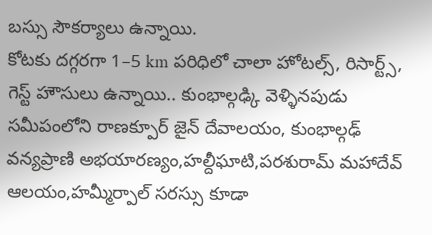బస్సు సౌకర్యాలు ఉన్నాయి.
కోటకు దగ్గరగా 1–5 km పరిధిలో చాలా హోటల్స్, రిసార్ట్స్, గెస్ట్ హౌసులు ఉన్నాయి.. కుంభాల్గఢ్కి వెళ్ళినపుడు సమీపంలోని రాణక్పూర్ జైన్ దేవాలయం, కుంభాల్గఢ్ వన్యప్రాణి అభయారణ్యం,హల్దీఘాటి,పరశురామ్ మహాదేవ్ ఆలయం,హమ్మీర్పాల్ సరస్సు కూడా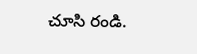చూసి రండి.